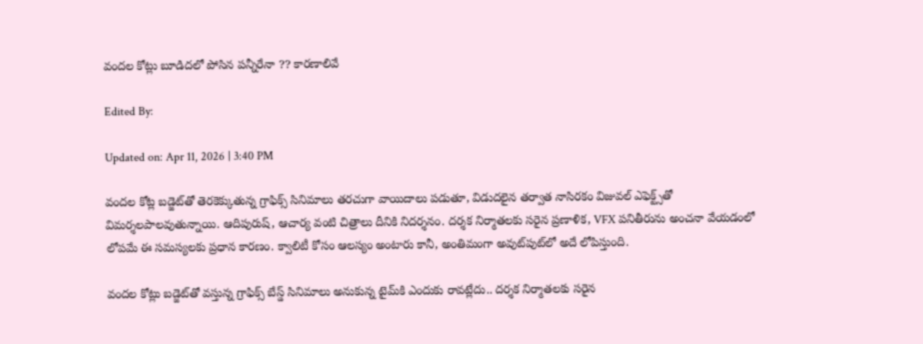వందల కోట్లు బూడిదలో పోసిన పన్నీరేనా ?? కారణాలివే

Edited By:

Updated on: Apr 11, 2026 | 3:40 PM

వందల కోట్ల బడ్జెట్‌తో తెరకెక్కుతున్న గ్రాఫిక్స్ సినిమాలు తరచుగా వాయిదాలు పడుతూ, విడుదలైన తర్వాత నాసిరకం విజువల్ ఎఫెక్ట్స్‌తో విమర్శలపాలవుతున్నాయి. ఆదిపురుష్, ఆచార్య వంటి చిత్రాలు దీనికి నిదర్శనం. దర్శక నిర్మాతలకు సరైన ప్రణాళిక, VFX పనితీరును అంచనా వేయడంలో లోపమే ఈ సమస్యలకు ప్రధాన కారణం. క్వాలిటీ కోసం ఆలస్యం అంటారు కానీ, అంతిమంగా అవుట్‌పుట్‌లో అదే లోపిస్తుంది.

వందల కోట్లు బడ్జెట్‌తో వస్తున్న గ్రాఫిక్స్ బేస్డ్ సినిమాలు అనుకున్న టైమ్‌కి ఎందుకు రావట్లేదు.. దర్శక నిర్మాతలకు సరైన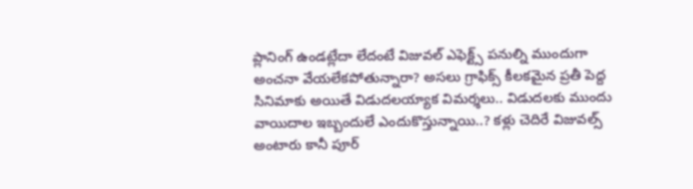ప్లానింగ్ ఉండట్లేదా లేదంటే విజువల్ ఎఫెక్ట్స్ పనుల్ని ముందుగా అంచనా వేయలేకపోతున్నారా? అసలు గ్రాఫిక్స్ కీలకమైన ప్రతీ పెద్ద సినిమాకు అయితే విడుదలయ్యాక విమర్శలు.. విడుదలకు ముందు వాయిదాల ఇబ్బందులే ఎందుకొస్తున్నాయి..? కళ్లు చెదిరే విజువల్స్ అంటారు కానీ పూర్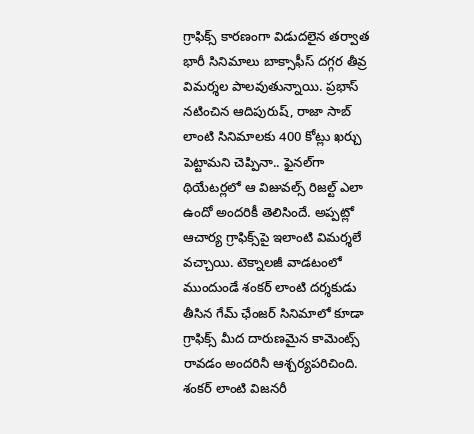గ్రాఫిక్స్ కారణంగా విడుదలైన తర్వాత భారీ సినిమాలు బాక్సాఫీస్ దగ్గర తీవ్ర విమర్శల పాలవుతున్నాయి. ప్రభాస్ నటించిన ఆదిపురుష్, రాజా సాబ్ లాంటి సినిమాలకు 400 కోట్లు ఖర్చు పెట్టామని చెప్పినా.. ఫైనల్‌గా థియేటర్లలో ఆ విజువల్స్ రిజల్ట్ ఎలా ఉందో అందరికీ తెలిసిందే. అప్పట్లో ఆచార్య గ్రాఫిక్స్‌పై ఇలాంటి విమర్శలే వచ్చాయి. టెక్నాలజీ వాడటంలో ముందుండే శంకర్ లాంటి దర్శకుడు తీసిన గేమ్ ఛేంజర్ సినిమాలో కూడా గ్రాఫిక్స్ మీద దారుణమైన కామెంట్స్ రావడం అందరినీ ఆశ్చర్యపరిచింది. శంకర్ లాంటి విజనరీ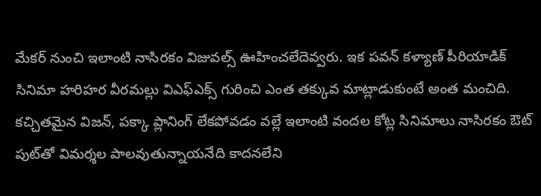మేకర్ నుంచి ఇలాంటి నాసిరకం విజువల్స్ ఊహించలేదెవ్వరు. ఇక పవన్ కళ్యాణ్ పీరియాడిక్ సినిమా హరిహర వీరమల్లు విఎఫ్ఎక్స్ గురించి ఎంత తక్కువ మాట్లాడుకుంటే అంత మంచిది. కచ్చితమైన విజన్, పక్కా ప్లానింగ్ లేకపోవడం వల్లే ఇలాంటి వందల కోట్ల సినిమాలు నాసిరకం ఔట్ పుట్‌తో విమర్శల పాలవుతున్నాయనేది కాదనలేని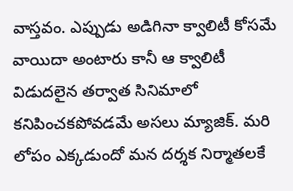వాస్తవం. ఎప్పుడు అడిగినా క్వాలిటీ కోసమే వాయిదా అంటారు కానీ ఆ క్వాలిటీ విడుదలైన తర్వాత సినిమాలో కనిపించకపోవడమే అసలు మ్యాజిక్. మరి లోపం ఎక్కడుందో మన దర్శక నిర్మాతలకే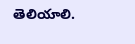తెలియాలి.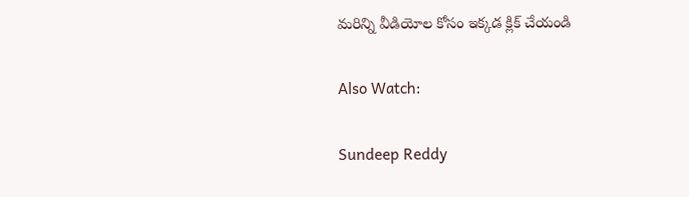మరిన్ని వీడియోల కోసం ఇక్కడ క్లిక్ చేయండి

Also Watch:

Sundeep Reddy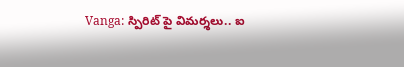Vanga: స్పిరిట్ పై విమర్శలు.. ఐ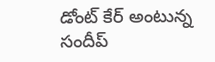డోంట్ కేర్ అంటున్న సందీప్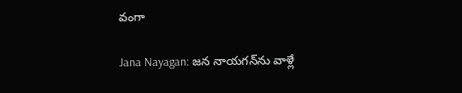వంగా

Jana Nayagan: జన నాయగన్‌ను వాళ్లే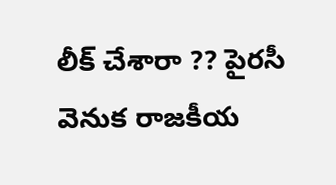లీక్ చేశారా ?? పైరసీ వెనుక రాజకీయ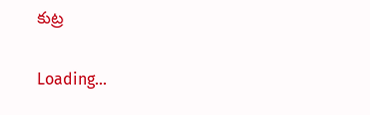కుట్ర

Loading...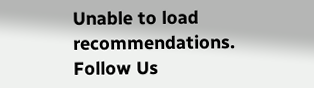Unable to load recommendations.
Follow Us